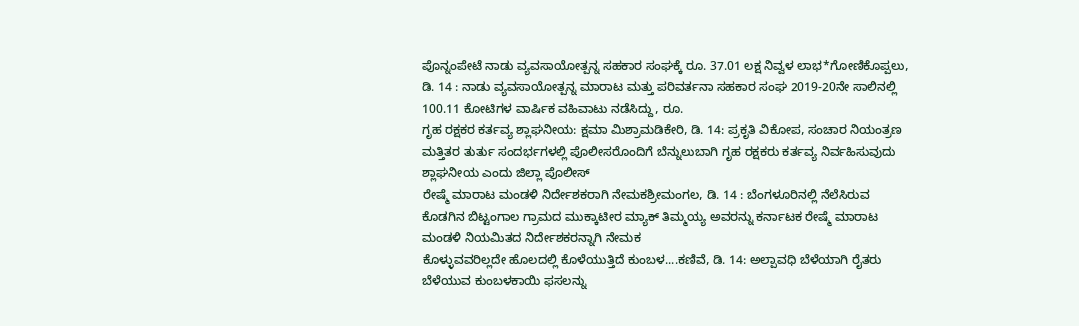ಪೊನ್ನಂಪೇಟೆ ನಾಡು ವ್ಯವಸಾಯೋತ್ಪನ್ನ ಸಹಕಾರ ಸಂಘಕ್ಕೆ ರೂ. 37.01 ಲಕ್ಷ ನಿವ್ವಳ ಲಾಭ*ಗೋಣಿಕೊಪ್ಪಲು, ಡಿ. 14 : ನಾಡು ವ್ಯವಸಾಯೋತ್ಪನ್ನ ಮಾರಾಟ ಮತ್ತು ಪರಿವರ್ತನಾ ಸಹಕಾರ ಸಂಘ 2019-20ನೇ ಸಾಲಿನಲ್ಲಿ 100.11 ಕೋಟಿಗಳ ವಾರ್ಷಿಕ ವಹಿವಾಟು ನಡೆಸಿದ್ದು, ರೂ.
ಗೃಹ ರಕ್ಷಕರ ಕರ್ತವ್ಯ ಶ್ಲಾಘನೀಯ: ಕ್ಷಮಾ ಮಿಶ್ರಾಮಡಿಕೇರಿ, ಡಿ. 14: ಪ್ರಕೃತಿ ವಿಕೋಪ, ಸಂಚಾರ ನಿಯಂತ್ರಣ ಮತ್ತಿತರ ತುರ್ತು ಸಂದರ್ಭಗಳಲ್ಲಿ ಪೊಲೀಸರೊಂದಿಗೆ ಬೆನ್ನುಲುಬಾಗಿ ಗೃಹ ರಕ್ಷಕರು ಕರ್ತವ್ಯ ನಿರ್ವಹಿಸುವುದು ಶ್ಲಾಘನೀಯ ಎಂದು ಜಿಲ್ಲಾ ಪೊಲೀಸ್
ರೇಷ್ಮೆ ಮಾರಾಟ ಮಂಡಳಿ ನಿರ್ದೇಶಕರಾಗಿ ನೇಮಕಶ್ರೀಮಂಗಲ, ಡಿ. 14 : ಬೆಂಗಳೂರಿನಲ್ಲಿ ನೆಲೆಸಿರುವ ಕೊಡಗಿನ ಬಿಟ್ಟಂಗಾಲ ಗ್ರಾಮದ ಮುಕ್ಕಾಟೀರ ಮ್ಯಾಕ್ ತಿಮ್ಮಯ್ಯ ಅವರನ್ನು ಕರ್ನಾಟಕ ರೇಷ್ಮೆ ಮಾರಾಟ ಮಂಡಳಿ ನಿಯಮಿತದ ನಿರ್ದೇಶಕರನ್ನಾಗಿ ನೇಮಕ
ಕೊಳ್ಳುವವರಿಲ್ಲದೇ ಹೊಲದಲ್ಲಿ ಕೊಳೆಯುತ್ತಿದೆ ಕುಂಬಳ....ಕಣಿವೆ, ಡಿ. 14: ಅಲ್ಪಾವಧಿ ಬೆಳೆಯಾಗಿ ರೈತರು ಬೆಳೆಯುವ ಕುಂಬಳಕಾಯಿ ಫಸಲನ್ನು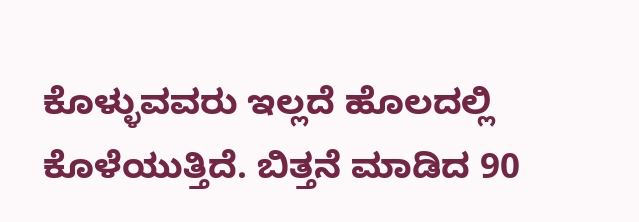ಕೊಳ್ಳುವವರು ಇಲ್ಲದೆ ಹೊಲದಲ್ಲಿ ಕೊಳೆಯುತ್ತಿದೆ. ಬಿತ್ತನೆ ಮಾಡಿದ 90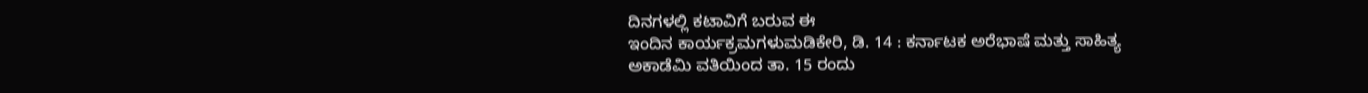ದಿನಗಳಲ್ಲಿ ಕಟಾವಿಗೆ ಬರುವ ಈ
ಇಂದಿನ ಕಾರ್ಯಕ್ರಮಗಳುಮಡಿಕೇರಿ, ಡಿ. 14 : ಕರ್ನಾಟಕ ಅರೆಭಾಷೆ ಮತ್ತು ಸಾಹಿತ್ಯ ಅಕಾಡೆಮಿ ವತಿಯಿಂದ ತಾ. 15 ರಂದು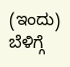(ಇಂದು) ಬೆಳಿಗ್ಗೆ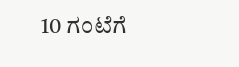10 ಗಂಟೆಗೆ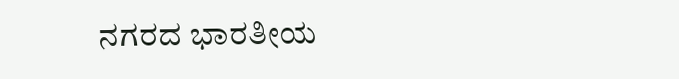ನಗರದ ಭಾರತೀಯ